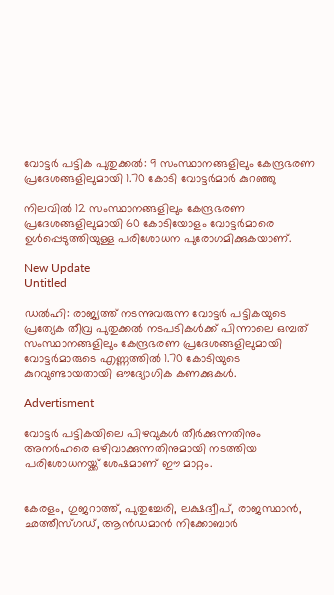വോട്ടർ പട്ടിക പുതുക്കൽ: 9 സംസ്ഥാനങ്ങളിലും കേന്ദ്രഭരണ പ്രദേശങ്ങളിലുമായി 1.70 കോടി വോട്ടർമാർ കുറഞ്ഞു

നിലവില്‍ 12 സംസ്ഥാനങ്ങളിലും കേന്ദ്രഭരണ പ്രദേശങ്ങളിലുമായി 60 കോടിയോളം വോട്ടര്‍മാരെ ഉള്‍പ്പെടുത്തിയുള്ള പരിശോധന പുരോഗമിക്കുകയാണ്.

New Update
Untitled

ഡല്‍ഹി: രാജ്യത്ത് നടന്നുവരുന്ന വോട്ടര്‍ പട്ടികയുടെ പ്രത്യേക തീവ്ര പുതുക്കല്‍ നടപടികള്‍ക്ക് പിന്നാലെ ഒമ്പത് സംസ്ഥാനങ്ങളിലും കേന്ദ്രഭരണ പ്രദേശങ്ങളിലുമായി വോട്ടര്‍മാരുടെ എണ്ണത്തില്‍ 1.70 കോടിയുടെ കുറവുണ്ടായതായി ഔദ്യോഗിക കണക്കുകള്‍.

Advertisment

വോട്ടര്‍ പട്ടികയിലെ പിഴവുകള്‍ തീര്‍ക്കുന്നതിനും അനര്‍ഹരെ ഒഴിവാക്കുന്നതിനുമായി നടത്തിയ പരിശോധനയ്ക്ക് ശേഷമാണ് ഈ മാറ്റം.


കേരളം, ഗുജറാത്ത്, പുതുച്ചേരി, ലക്ഷദ്വീപ്, രാജസ്ഥാന്‍, ഛത്തീസ്ഗഡ്, ആന്‍ഡമാന്‍ നിക്കോബാര്‍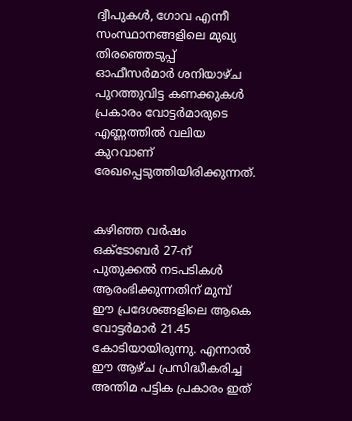ദ്വീപുകള്‍, ഗോവ എന്നീ സംസ്ഥാനങ്ങളിലെ മുഖ്യ തിരഞ്ഞെടുപ്പ് ഓഫീസര്‍മാര്‍ ശനിയാഴ്ച പുറത്തുവിട്ട കണക്കുകള്‍ പ്രകാരം വോട്ടര്‍മാരുടെ എണ്ണത്തില്‍ വലിയ കുറവാണ് രേഖപ്പെടുത്തിയിരിക്കുന്നത്.


കഴിഞ്ഞ വര്‍ഷം ഒക്ടോബര്‍ 27-ന് പുതുക്കല്‍ നടപടികള്‍ ആരംഭിക്കുന്നതിന് മുമ്പ് ഈ പ്രദേശങ്ങളിലെ ആകെ വോട്ടര്‍മാര്‍ 21.45 കോടിയായിരുന്നു. എന്നാല്‍ ഈ ആഴ്ച പ്രസിദ്ധീകരിച്ച അന്തിമ പട്ടിക പ്രകാരം ഇത്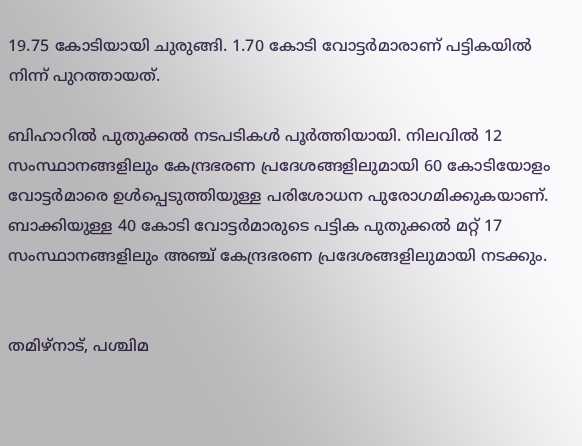19.75 കോടിയായി ചുരുങ്ങി. 1.70 കോടി വോട്ടര്‍മാരാണ് പട്ടികയില്‍ നിന്ന് പുറത്തായത്.

ബിഹാറില്‍ പുതുക്കല്‍ നടപടികള്‍ പൂര്‍ത്തിയായി. നിലവില്‍ 12 സംസ്ഥാനങ്ങളിലും കേന്ദ്രഭരണ പ്രദേശങ്ങളിലുമായി 60 കോടിയോളം വോട്ടര്‍മാരെ ഉള്‍പ്പെടുത്തിയുള്ള പരിശോധന പുരോഗമിക്കുകയാണ്. ബാക്കിയുള്ള 40 കോടി വോട്ടര്‍മാരുടെ പട്ടിക പുതുക്കല്‍ മറ്റ് 17 സംസ്ഥാനങ്ങളിലും അഞ്ച് കേന്ദ്രഭരണ പ്രദേശങ്ങളിലുമായി നടക്കും.


തമിഴ്നാട്, പശ്ചിമ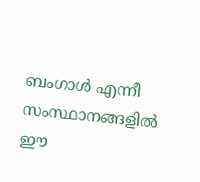ബംഗാള്‍ എന്നീ സംസ്ഥാനങ്ങളില്‍ ഈ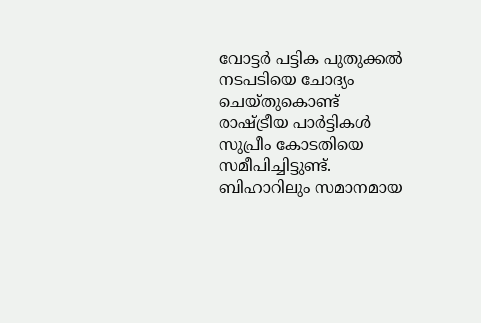വോട്ടര്‍ പട്ടിക പുതുക്കല്‍ നടപടിയെ ചോദ്യം ചെയ്തുകൊണ്ട് രാഷ്ട്രീയ പാര്‍ട്ടികള്‍ സുപ്രീം കോടതിയെ സമീപിച്ചിട്ടുണ്ട്. ബിഹാറിലും സമാനമായ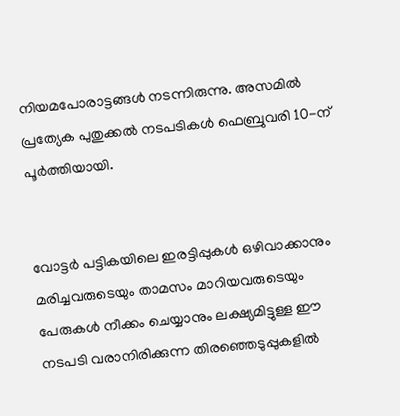നിയമപോരാട്ടങ്ങള്‍ നടന്നിരുന്നു. അസമില്‍ പ്രത്യേക പുതുക്കല്‍ നടപടികള്‍ ഫെബ്രുവരി 10-ന് പൂര്‍ത്തിയായി.


വോട്ടര്‍ പട്ടികയിലെ ഇരട്ടിപ്പുകള്‍ ഒഴിവാക്കാനും മരിച്ചവരുടെയും താമസം മാറിയവരുടെയും പേരുകള്‍ നീക്കം ചെയ്യാനും ലക്ഷ്യമിട്ടുള്ള ഈ നടപടി വരാനിരിക്കുന്ന തിരഞ്ഞെടുപ്പുകളില്‍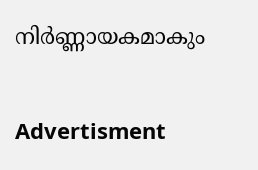നിര്‍ണ്ണായകമാകും

Advertisment